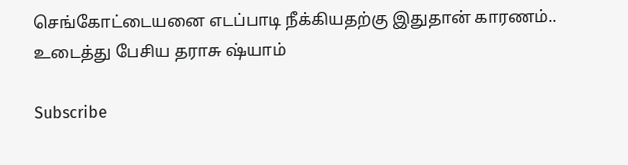செங்கோட்டையனை எடப்பாடி நீக்கியதற்கு இதுதான் காரணம்.. உடைத்து பேசிய தராசு ஷ்யாம்

Subscribe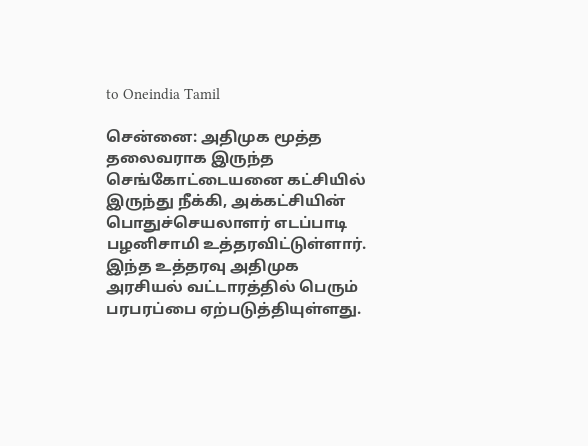to Oneindia Tamil

சென்னை: அதிமுக மூத்த தலைவராக இருந்த செங்கோட்டையனை கட்சியில் இருந்து நீக்கி, அக்கட்சியின் பொதுச்செயலாளர் எடப்பாடி பழனிசாமி உத்தரவிட்டுள்ளார். இந்த உத்தரவு அதிமுக அரசியல் வட்டாரத்தில் பெரும் பரபரப்பை ஏற்படுத்தியுள்ளது.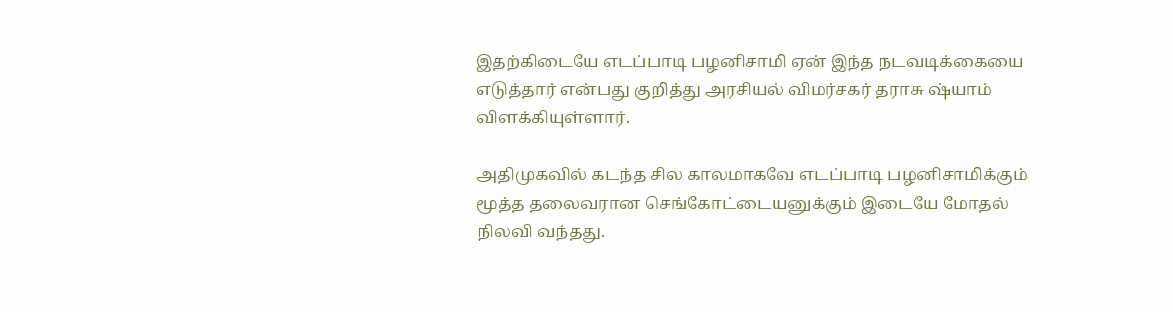இதற்கிடையே எடப்பாடி பழனிசாமி ஏன் இந்த நடவடிக்கையை எடுத்தார் என்பது குறித்து அரசியல் விமர்சகர் தராசு ஷ்யாம் விளக்கியுள்ளார்.

அதிமுகவில் கடந்த சில காலமாகவே எடப்பாடி பழனிசாமிக்கும் மூத்த தலைவரான செங்கோட்டையனுக்கும் இடையே மோதல் நிலவி வந்தது.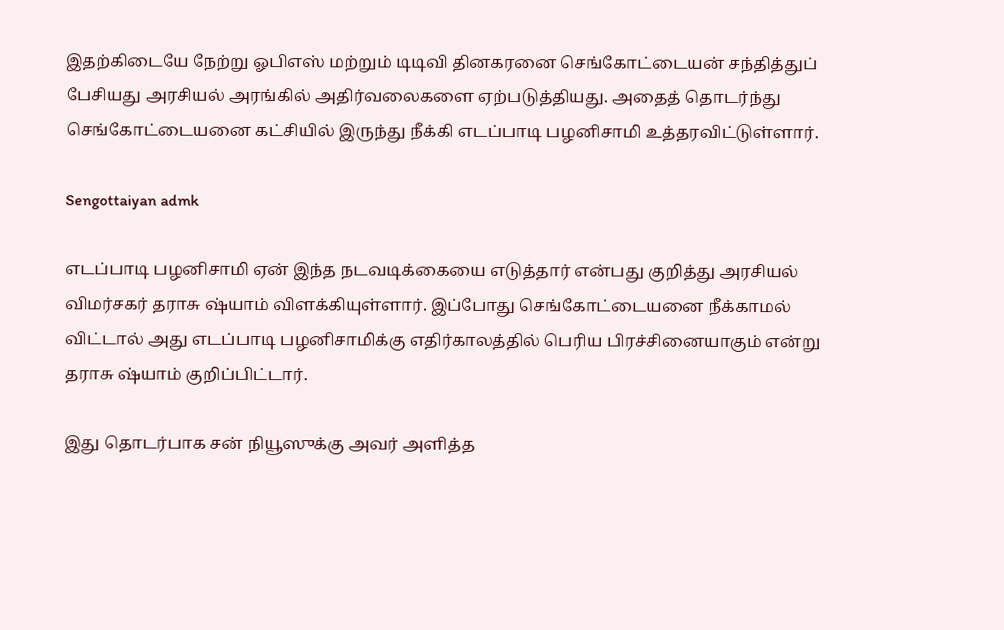இதற்கிடையே நேற்று ஓபிஎஸ் மற்றும் டிடிவி தினகரனை செங்கோட்டையன் சந்தித்துப் பேசியது அரசியல் அரங்கில் அதிர்வலைகளை ஏற்படுத்தியது. அதைத் தொடர்ந்து செங்கோட்டையனை கட்சியில் இருந்து நீக்கி எடப்பாடி பழனிசாமி உத்தரவிட்டுள்ளார்.

Sengottaiyan admk

எடப்பாடி பழனிசாமி ஏன் இந்த நடவடிக்கையை எடுத்தார் என்பது குறித்து அரசியல் விமர்சகர் தராசு ஷ்யாம் விளக்கியுள்ளார். இப்போது செங்கோட்டையனை நீக்காமல் விட்டால் அது எடப்பாடி பழனிசாமிக்கு எதிர்காலத்தில் பெரிய பிரச்சினையாகும் என்று தராசு ஷ்யாம் குறிப்பிட்டார்.

இது தொடர்பாக சன் நியூஸுக்கு அவர் அளித்த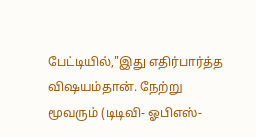பேட்டியில்,"இது எதிர்பார்த்த விஷயம்தான். நேற்று மூவரும் (டிடிவி- ஓபிஎஸ்-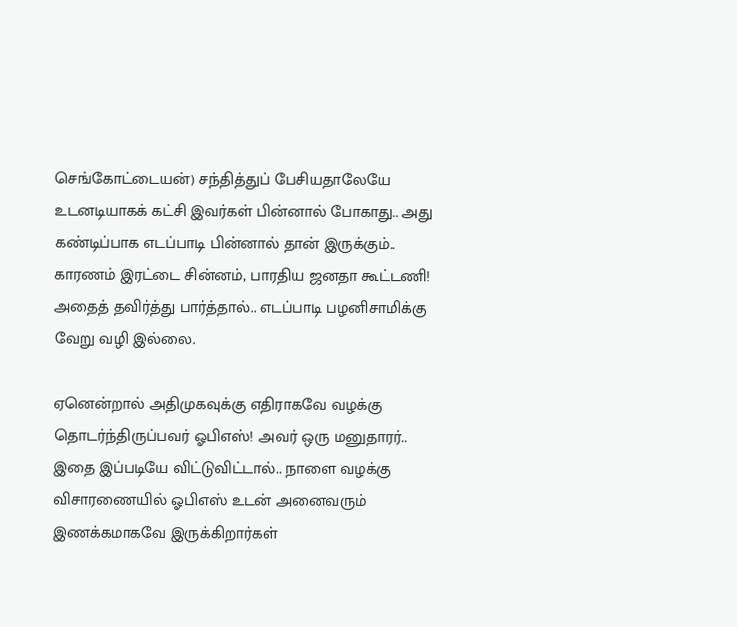செங்கோட்டையன்) சந்தித்துப் பேசியதாலேயே உடனடியாகக் கட்சி இவர்கள் பின்னால் போகாது.. அது கண்டிப்பாக எடப்பாடி பின்னால் தான் இருக்கும்.. காரணம் இரட்டை சின்னம், பாரதிய ஜனதா கூட்டணி! அதைத் தவிர்த்து பார்த்தால்.. எடப்பாடி பழனிசாமிக்கு வேறு வழி இல்லை.

ஏனென்றால் அதிமுகவுக்கு எதிராகவே வழக்கு தொடர்ந்திருப்பவர் ஓபிஎஸ்! அவர் ஒரு மனுதாரர்.. இதை இப்படியே விட்டுவிட்டால்.. நாளை வழக்கு விசாரணையில் ஓபிஎஸ் உடன் அனைவரும் இணக்கமாகவே இருக்கிறார்கள்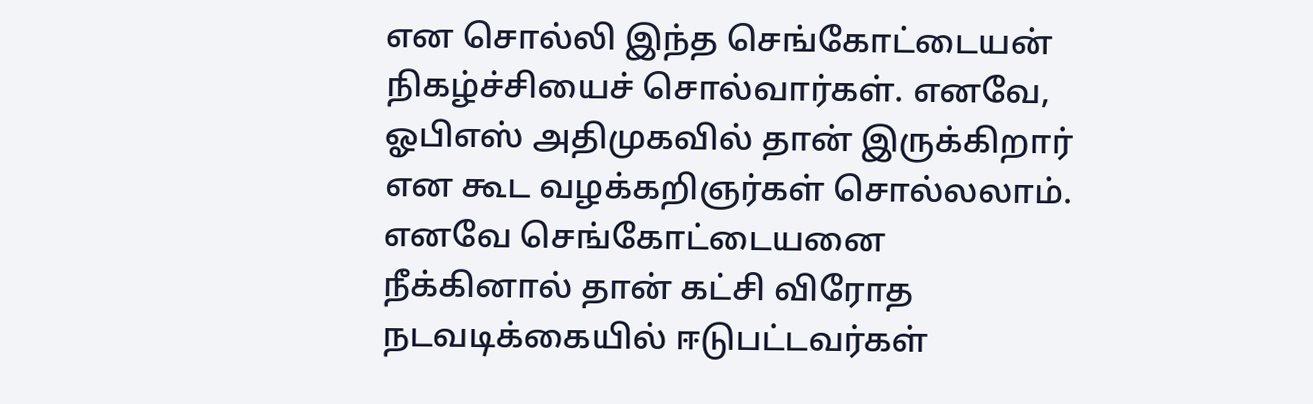என சொல்லி இந்த செங்கோட்டையன் நிகழ்ச்சியைச் சொல்வார்கள். எனவே, ஓபிஎஸ் அதிமுகவில் தான் இருக்கிறார் என கூட வழக்கறிஞர்கள் சொல்லலாம். எனவே செங்கோட்டையனை நீக்கினால் தான் கட்சி விரோத நடவடிக்கையில் ஈடுபட்டவர்கள்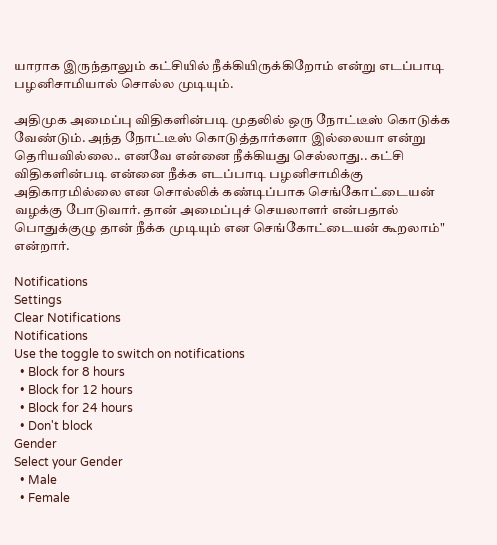யாராக இருந்தாலும் கட்சியில் நீக்கியிருக்கிறோம் என்று எடப்பாடி பழனிசாமியால் சொல்ல முடியும்.

அதிமுக அமைப்பு விதிகளின்படி முதலில் ஒரு நோட்டீஸ் கொடுக்க வேண்டும். அந்த நோட்டீஸ் கொடுத்தார்களா இல்லையா என்று தெரியவில்லை.. எனவே என்னை நீக்கியது செல்லாது.. கட்சி விதிகளின்படி என்னை நீக்க எடப்பாடி பழனிசாமிக்கு அதிகாரமில்லை என சொல்லிக் கண்டிப்பாக செங்கோட்டையன் வழக்கு போடுவார். தான் அமைப்புச் செயலாளர் என்பதால் பொதுக்குழு தான் நீக்க முடியும் என செங்கோட்டையன் கூறலாம்" என்றார்.

Notifications
Settings
Clear Notifications
Notifications
Use the toggle to switch on notifications
  • Block for 8 hours
  • Block for 12 hours
  • Block for 24 hours
  • Don't block
Gender
Select your Gender
  • Male
  • Female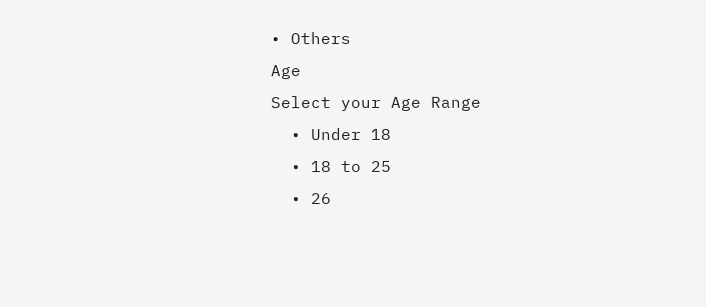• Others
Age
Select your Age Range
  • Under 18
  • 18 to 25
  • 26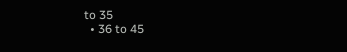to 35
  • 36 to 45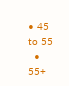• 45 to 55
  • 55+